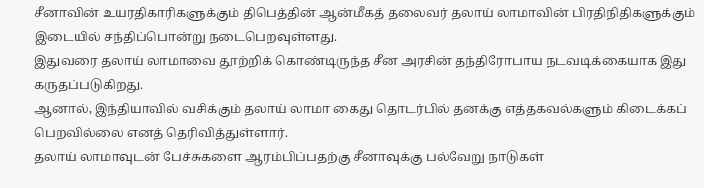சீனாவின் உயரதிகாரிகளுக்கும் திபெத்தின் ஆன்மீகத் தலைவர் தலாய் லாமாவின் பிரதிநிதிகளுக்கும் இடையில் சந்திப்பொன்று நடைபெறவுள்ளது.
இதுவரை தலாய் லாமாவை தூற்றிக் கொண்டிருந்த சீன அரசின் தந்திரோபாய நடவடிக்கையாக இது கருதப்படுகிறது.
ஆனால், இந்தியாவில் வசிக்கும் தலாய் லாமா கைது தொடர்பில் தனக்கு எத்தகவல்களும் கிடைக்கப் பெறவில்லை எனத் தெரிவித்துள்ளார்.
தலாய் லாமாவுடன் பேச்சுகளை ஆரம்பிப்பதற்கு சீனாவுக்கு பல்வேறு நாடுகள்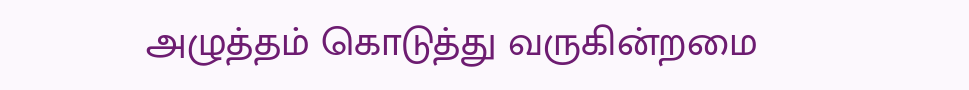அழுத்தம் கொடுத்து வருகின்றமை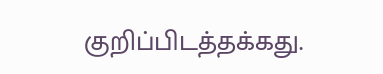குறிப்பிடத்தக்கது.